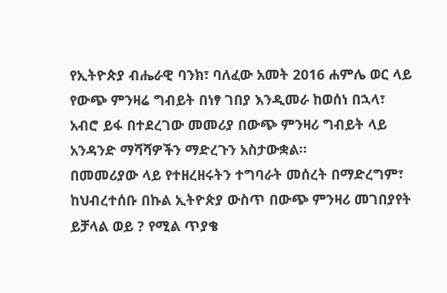የኢትዮጵያ ብሔራዊ ባንክ፣ ባለፈው አመት 2016 ሐምሌ ወር ላይ የውጭ ምንዛሬ ግብይት በነፃ ገበያ እንዲመራ ከወሰነ በኋላ፣ አብሮ ይፋ በተደረገው መመሪያ በውጭ ምንዛሪ ግብይት ላይ አንዳንድ ማሻሻዎችን ማድረጉን አስታውቋል፡፡
በመመሪያው ላይ የተዘረዘሩትን ተግባራት መሰረት በማድረግም፣ ከህብረተሰቡ በኩል ኢትዮጵያ ውስጥ በውጭ ምንዛሪ መገበያየት ይቻላል ወይ ? የሚል ጥያቄ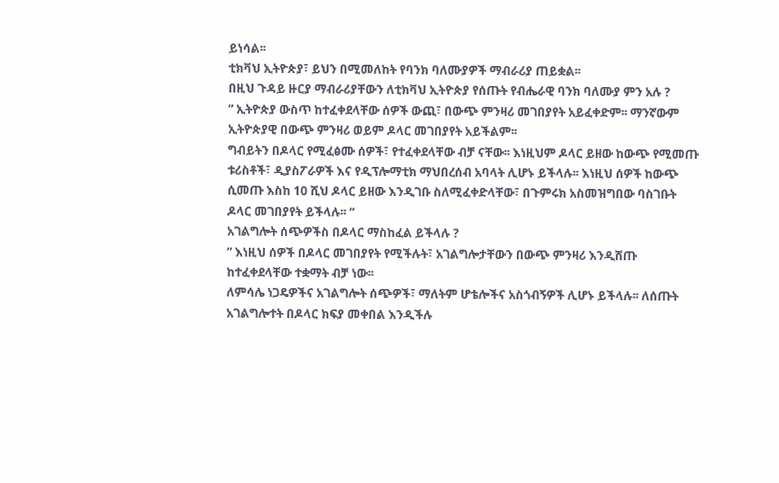ይነሳል፡፡
ቲክቫህ ኢትዮጵያ፣ ይህን በሚመለከት የባንክ ባለሙያዎች ማብራሪያ ጠይቋል፡፡
በዚህ ጉዳይ ዙርያ ማብራሪያቸውን ለቲክቫህ ኢትዮጵያ የሰጡት የብሔራዊ ባንክ ባለሙያ ምን አሉ ?
” ኢትዮጵያ ውስጥ ከተፈቀደላቸው ሰዎች ውጪ፣ በውጭ ምንዛሪ መገበያየት አይፈቀድም፡፡ ማንኛውም ኢትዮጵያዊ በውጭ ምንዛሪ ወይም ዶላር መገበያየት አይችልም፡፡
ግብይትን በዶላር የሚፈፅሙ ሰዎች፣ የተፈቀደላቸው ብቻ ናቸው፡፡ እነዚህም ዶላር ይዘው ከውጭ የሚመጡ ቱሪስቶች፣ ዲያስፖራዎች እና የዲፕሎማቲክ ማህበረሰብ አባላት ሊሆኑ ይችላሉ፡፡ እነዚህ ሰዎች ከውጭ ሲመጡ እስከ 10 ሺህ ዶላር ይዘው እንዲገቡ ስለሚፈቀድላቸው፣ በጉምሩክ አስመዝግበው ባስገቡት ዶላር መገበያየት ይችላሉ፡፡ “
አገልግሎት ሰጭዎችስ በዶላር ማስከፈል ይችላሉ ?
” እነዚህ ሰዎች በዶላር መገበያየት የሚችሉት፣ አገልግሎታቸውን በውጭ ምንዛሪ እንዲሸጡ ከተፈቀደላቸው ተቋማት ብቻ ነው፡፡
ለምሳሌ ነጋዴዎችና አገልግሎት ሰጭዎች፣ ማለትም ሆቴሎችና አስጎብኝዎች ሊሆኑ ይችላሉ፡፡ ለሰጡት አገልግሎተት በዶላር ክፍያ መቀበል እንዲችሉ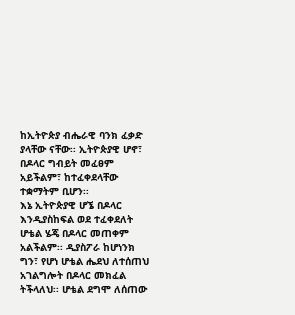ከኢትዮጵያ ብሔራዊ ባንክ ፈቃድ ያላቸው ናቸው፡፡ ኢትዮጵያዊ ሆኖ፣ በዶላር ግብይት መፈፀም አይችልም፣ ከተፈቀደላቸው ተቋማትም ቢሆን፡፡
እኔ ኢትዮጵያዊ ሆኜ በዶላር እንዲያስከፍል ወደ ተፈቀደለት ሆቴል ሄጄ በዶላር መጠቀም አልችልም፡፡ ዲያስፖራ ከሆነንክ ግን፣ የሆነ ሆቴል ሔደህ ለተሰጠህ አገልግሎት በዶላር መክፈል ትችላለህ፡፡ ሆቴል ደግሞ ለሰጠው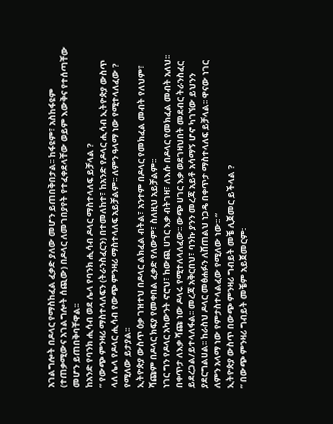አገልግሎት በዶላር የማስከፈል ፈቃድ ያለው መሆን ይጠበቅበታል፡፡ ከፋዩም፣ አስከፋዩም (ተጠቃሚውና አገልግሎት ሰጪው) በዶላር ለመገበያየት የተፈቀደላቸው ወይም እውቅና የተሰጣቸው መሆን ይጠበቅባቸዋል፡፡
ከአንድ የባንክ ሒሳብ ወደ ሌላ የባንክ ሒሳብ ዶላር ማስተላለፍ ይቻላል ?
” የውጭ ምንዛሪ ማስተላለፍን (ትራንስፈርን) በተመለከተ፣ ከአንድ የዶላር ሒሳብ ኢትዮጵያ ውስጥ ላለ ሌላ የዶላር ሒሳብ የውጭ ምንዛሪ ማስተላለፍ አይቻልም፡፡ ለምን ዓላማ ነው የሚተላለፈው ? የሚለው ይታያል፡፡
ኢትዮጵያ ውስጥ ዕቃ ገዝተህ በዶላር ልክፈል ብትል፣ አንተም በዶላር የመክፈል መብት የለህም፣ ሻጩም በዶላር ክፍያ የመቀበል ፈቃድ የለውም፣ ስለዚህ አይቻልም፡፡
ነገር ግን የዶላር አካውንት ኖሮህ፣ ከውጪ ሀገር እቃ ብትገዛ፣ ለእሱ በዶላር የመክፈል መብት አለህ፡፡ በቀጥታ ለእቃ ሻጩ ነው ዶላሩ የሚተለላለፈው፡፡ ውጭ ሀገር እቃ ወደገዛህበት መደብር ትራንስፈር ይደረጋል/ይተላለፋል፡፡ መረጃ አቅርበህ፣ ባንኩ ያንን መረጃ አይቶ አሳማኝ ሆኖ ካገኘው ይህንን ያደርግልሀል፡፡ ከራስህ ዶላር መፅሐፉን ለሸጠልህ ነጋዴ በቀጥታ ማስተላለፍ ይቻላል፡፡ ዋናው ነገር ለምን አላማ ነው የምታስተላልፈው የሚለው ነው፡፡ “
ኢትዮጵያ ውስጥ በውጭ ምንዛሪ ግብይት መቼ ሊጀመር ይችላል ?
” በውጭ ምንዛሪ ግብይት መቼም አይጀመርም፡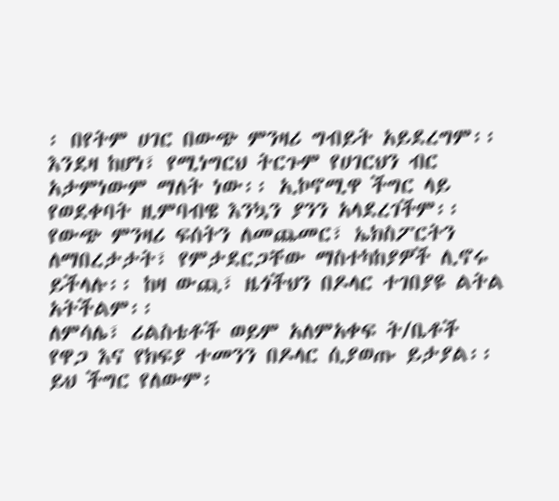፡ በየትም ሀገር በውጭ ምንዛሪ ግብይት አይደረግም፡፡ እንደዛ ከሆነ፣ የሚነግርህ ትርጉም የሀገርህን ብር አታምነውም ማለት ነው፡፡ ኢኮኖሚዋ ችግር ላይ የወደቀባት ዚምባብዌ እንኳን ያንን አላደረገችም፡፡
የውጭ ምንዛሪ ፍሰትን ለመጨመር፣ ኤክስፖርትን ለማበረታታት፣ የምታደርጋቸው ማስተካከያዎች ሊኖሩ ይችላሉ፡፡ ከዛ ውጪ፣ ዜጎችህን በዶላር ተገበያዩ ልትል አትችልም፡፡
ለምሳሌ፣ ሪልስቴቶች ወይም አለምአቀፍ ት/ቤቶች የዋጋ እና የክፍያ ተመንን በዶላር ሲያወጡ ይታያል፡፡ ይህ ችግር የለውም፡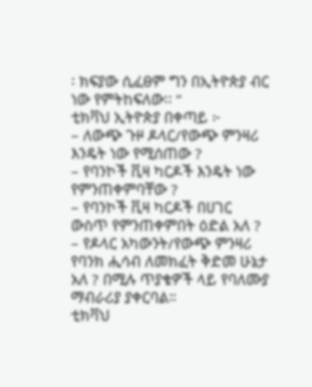፡ ክፍያው ሲፈፀም ግን በኢትዮጵያ ብር ነው የምትከፍለው፡፡ “
ቲክቫህ ኢትዮጵያ በቀጣይ ፦
– ለውጭ ጉዞ ዶላር/የውጭ ምንዛሪ እንዴት ነው የሚሰጠው ?
– የባንኮች ቪዛ ካርዶች እንዴት ነው የምንጠቀምባቸው ?
– የባንኮች ቪዛ ካርዶች በሀገር ውስጥ የምንጠቀምበት ዕድል አለ ?
– የዶላር አካውንት/የውጭ ምንዛሪ የባንክ ሒሳብ ለመክፈት ቅድመ ሁኔታ አለ ? በሚሉ ጥያቄዎች ላይ የባለሙያ ማብራሪያ ያቀርባል።
ቲክቫህ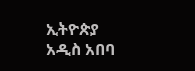ኢትዮጵያ
አዲስ አበባ